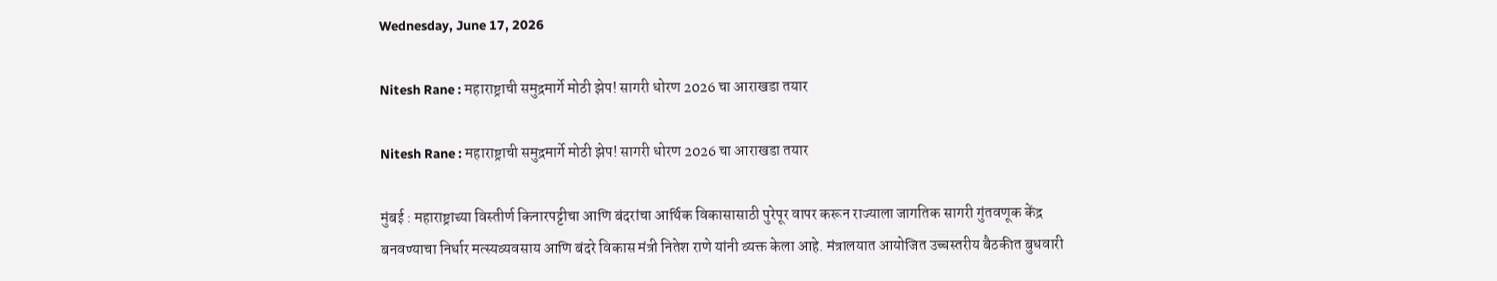Wednesday, June 17, 2026

Nitesh Rane : महाराष्ट्राची समुद्रमार्गे मोठी झेप! सागरी धोरण 2026 चा आराखडा तयार

Nitesh Rane : महाराष्ट्राची समुद्रमार्गे मोठी झेप! सागरी धोरण 2026 चा आराखडा तयार

मुंबई : महाराष्ट्राच्या विस्तीर्ण किनारपट्टीचा आणि बंदरांचा आर्थिक विकासासाठी पुरेपूर वापर करून राज्याला जागतिक सागरी गुंतवणूक केंद्र बनवण्याचा निर्धार मत्स्यव्यवसाय आणि बंदरे विकास मंत्री नितेश राणे यांनी व्यक्त केला आहे. मंत्रालयात आयोजित उच्चस्तरीय बैठकीत बुधवारी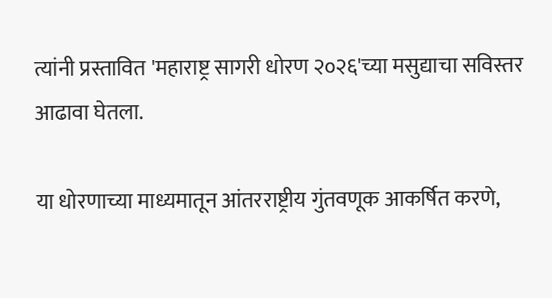त्यांनी प्रस्तावित 'महाराष्ट्र सागरी धोरण २०२६'च्या मसुद्याचा सविस्तर आढावा घेतला.

या धोरणाच्या माध्यमातून आंतरराष्ट्रीय गुंतवणूक आकर्षित करणे,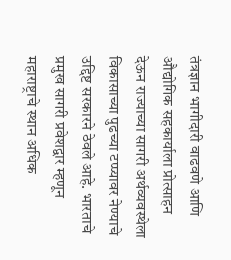तंत्रज्ञान भागीदारी वाढवणे आणि औद्योगिक सहकार्याला प्रोत्साहन देऊन राज्याच्या सागरी अर्थव्यवस्थेला विकासाच्या पुढच्या टप्प्यावर नेण्याचे उद्दिष्ट सरकारने ठेवले आहे. भारताचे प्रमुख सागरी प्रवेशद्वार म्हणून महाराष्ट्राचे स्थान अधिक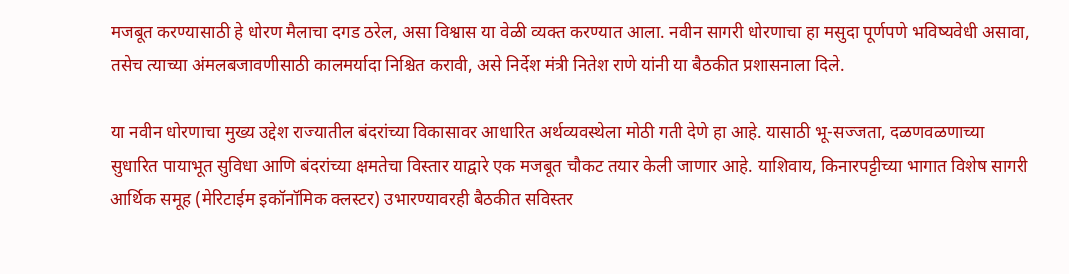मजबूत करण्यासाठी हे धोरण मैलाचा दगड ठरेल, असा विश्वास या वेळी व्यक्त करण्यात आला. नवीन सागरी धोरणाचा हा मसुदा पूर्णपणे भविष्यवेधी असावा, तसेच त्याच्या अंमलबजावणीसाठी कालमर्यादा निश्चित करावी, असे निर्देश मंत्री नितेश राणे यांनी या बैठकीत प्रशासनाला दिले.

या नवीन धोरणाचा मुख्य उद्देश राज्यातील बंदरांच्या विकासावर आधारित अर्थव्यवस्थेला मोठी गती देणे हा आहे. यासाठी भू-सज्जता, दळणवळणाच्या सुधारित पायाभूत सुविधा आणि बंदरांच्या क्षमतेचा विस्तार याद्वारे एक मजबूत चौकट तयार केली जाणार आहे. याशिवाय, किनारपट्टीच्या भागात विशेष सागरी आर्थिक समूह (मेरिटाईम इकॉनॉमिक क्लस्टर) उभारण्यावरही बैठकीत सविस्तर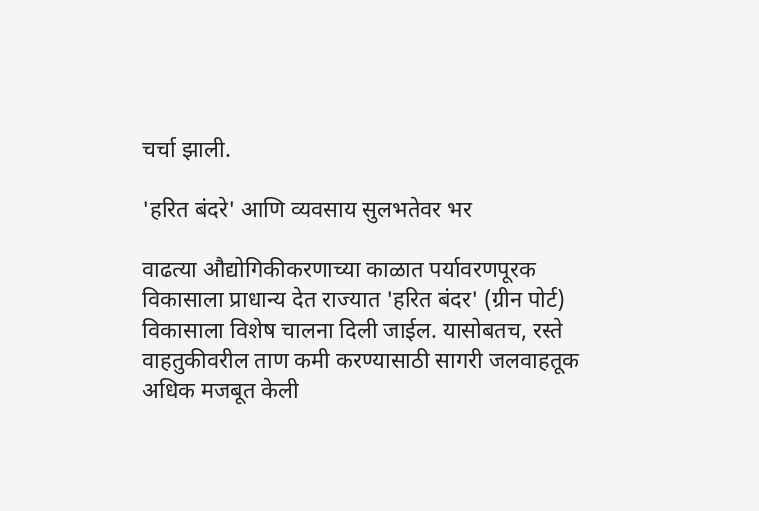चर्चा झाली.

'हरित बंदरे' आणि व्यवसाय सुलभतेवर भर

वाढत्या औद्योगिकीकरणाच्या काळात पर्यावरणपूरक विकासाला प्राधान्य देत राज्यात 'हरित बंदर' (ग्रीन पोर्ट) विकासाला विशेष चालना दिली जाईल. यासोबतच, रस्ते वाहतुकीवरील ताण कमी करण्यासाठी सागरी जलवाहतूक अधिक मजबूत केली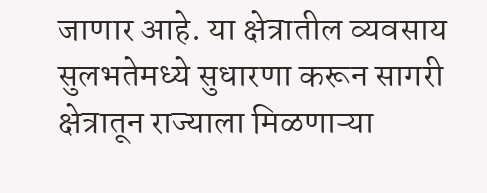जाणार आहे. या क्षेत्रातील व्यवसाय सुलभतेमध्ये सुधारणा करून सागरी क्षेत्रातून राज्याला मिळणाऱ्या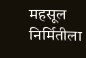महसूल निर्मितीला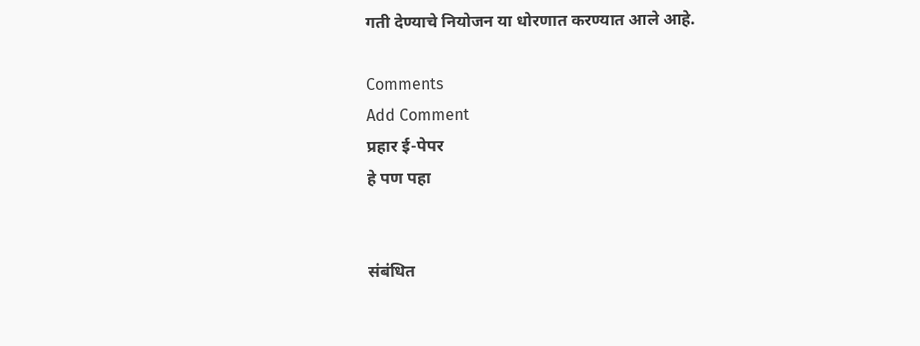गती देण्याचे नियोजन या धोरणात करण्यात आले आहे.

Comments
Add Comment
प्रहार ई-पेपर
हे पण पहा


संबंधित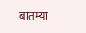बातम्या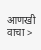आणखी वाचा >